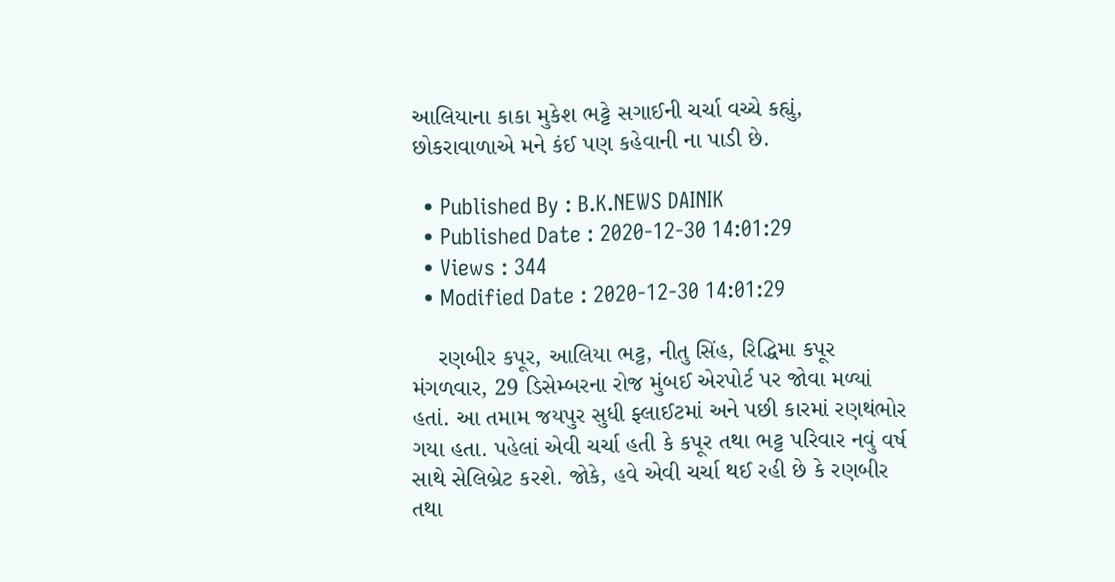આલિયાના કાકા મુકેશ ભટ્ટે સગાઈની ચર્ચા વચ્ચે કહ્યું, છોકરાવાળાએ મને કંઈ પણ કહેવાની ના પાડી છે.

  • Published By : B.K.NEWS DAINIK
  • Published Date : 2020-12-30 14:01:29
  • Views : 344
  • Modified Date : 2020-12-30 14:01:29

    રણબીર કપૂર, આલિયા ભટ્ટ, નીતુ સિંહ, રિદ્ધિમા કપૂર મંગળવાર, 29 ડિસેમ્બરના રોજ મુંબઈ એરપોર્ટ પર જોવા મળ્યાં હતાં. આ તમામ જયપુર સુધી ફ્લાઈટમાં અને પછી કારમાં રણથંભોર ગયા હતા. પહેલાં એવી ચર્ચા હતી કે કપૂર તથા ભટ્ટ પરિવાર નવું વર્ષ સાથે સેલિબ્રેટ કરશે. જોકે, હવે એવી ચર્ચા થઈ રહી છે કે રણબીર તથા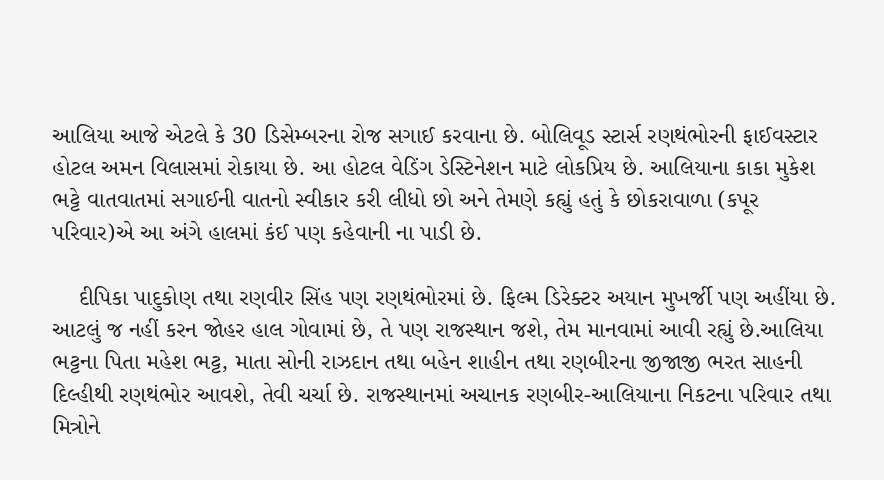આલિયા આજે એટલે કે 30 ડિસેમ્બરના રોજ સગાઈ કરવાના છે. બોલિવૂડ સ્ટાર્સ રણથંભોરની ફાઈવસ્ટાર હોટલ અમન વિલાસમાં રોકાયા છે. આ હોટલ વેડિંગ ડેસ્ટિનેશન માટે લોકપ્રિય છે. આલિયાના કાકા મુકેશ ભટ્ટે વાતવાતમાં સગાઈની વાતનો સ્વીકાર કરી લીધો છો અને તેમણે કહ્યું હતું કે છોકરાવાળા (કપૂર પરિવાર)એ આ અંગે હાલમાં કંઈ પણ કહેવાની ના પાડી છે.

    દીપિકા પાદુકોણ તથા રણવીર સિંહ પણ રણથંભોરમાં છે. ફિલ્મ ડિરેક્ટર અયાન મુખર્જી પણ અહીંયા છે. આટલું જ નહીં કરન જોહર હાલ ગોવામાં છે, તે પણ રાજસ્થાન જશે, તેમ માનવામાં આવી રહ્યું છે.આલિયા ભટ્ટના પિતા મહેશ ભટ્ટ, માતા સોની રાઝદાન તથા બહેન શાહીન તથા રણબીરના જીજાજી ભરત સાહની દિલ્હીથી રણથંભોર આવશે, તેવી ચર્ચા છે. રાજસ્થાનમાં અચાનક રણબીર-આલિયાના નિકટના પરિવાર તથા મિત્રોને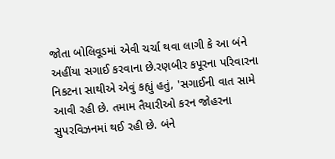જોતા બોલિવૂડમાં એવી ચર્ચા થવા લાગી કે આ બંને અહીંયા સગાઈ કરવાના છે.રણબીર કપૂરના પરિવારના નિકટના સાથીએ એવું કહ્યું હતું, 'સગાઈની વાત સામે આવી રહી છે. તમામ તૈયારીઓ કરન જોહરના સુપરવિઝનમાં થઈ રહી છે. બંને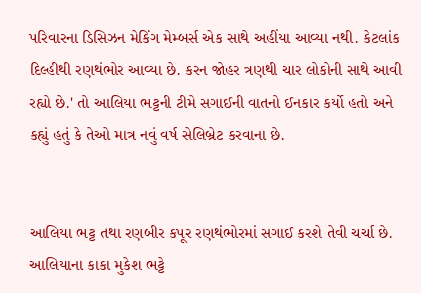પરિવારના ડિસિઝન મેકિંગ મેમ્બર્સ એક સાથે અહીંયા આવ્યા નથી. કેટલાંક દિલ્હીથી રણથંભોર આવ્યા છે. કરન જોહર ત્રણથી ચાર લોકોની સાથે આવી રહ્યો છે.' તો આલિયા ભટ્ટની ટીમે સગાઈની વાતનો ઈનકાર કર્યો હતો અને કહ્યું હતું કે તેઓ માત્ર નવું વર્ષ સેલિબ્રેટ કરવાના છે.


આલિયા ભટ્ટ તથા રણબીર કપૂર રણથંભોરમાં સગાઈ કરશે તેવી ચર્ચા છે. આલિયાના કાકા મુકેશ ભટ્ટે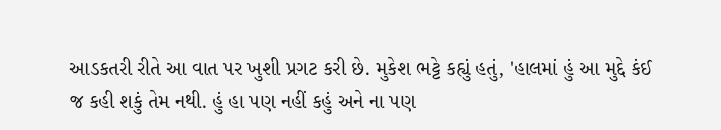આડકતરી રીતે આ વાત પર ખુશી પ્રગટ કરી છે. મુકેશ ભટ્ટે કહ્યું હતું, 'હાલમાં હું આ મુદ્દે કંઈ જ કહી શકું તેમ નથી. હું હા પણ નહીં કહું અને ના પણ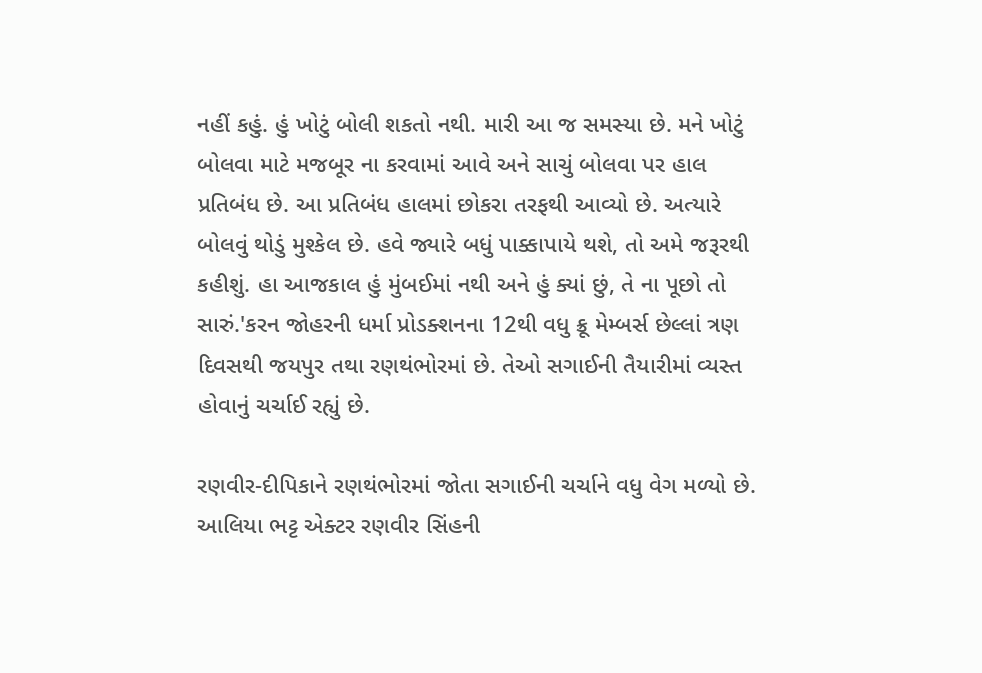નહીં કહું. હું ખોટું બોલી શકતો નથી. મારી આ જ સમસ્યા છે. મને ખોટું બોલવા માટે મજબૂર ના કરવામાં આવે અને સાચું બોલવા પર હાલ પ્રતિબંધ છે. આ પ્રતિબંધ હાલમાં છોકરા તરફથી આવ્યો છે. અત્યારે બોલવું થોડું મુશ્કેલ છે. હવે જ્યારે બધું પાક્કાપાયે થશે, તો અમે જરૂરથી કહીશું. હા આજકાલ હું મુંબઈમાં નથી અને હું ક્યાં છું, તે ના પૂછો તો સારું.'કરન જોહરની ધર્મા પ્રોડક્શનના 12થી વધુ ક્રૂ મેમ્બર્સ છેલ્લાં ત્રણ દિવસથી જયપુર તથા રણથંભોરમાં છે. તેઓ સગાઈની તૈયારીમાં વ્યસ્ત હોવાનું ચર્ચાઈ રહ્યું છે.

રણવીર-દીપિકાને રણથંભોરમાં જોતા સગાઈની ચર્ચાને વધુ વેગ મળ્યો છે. આલિયા ભટ્ટ એક્ટર રણવીર સિંહની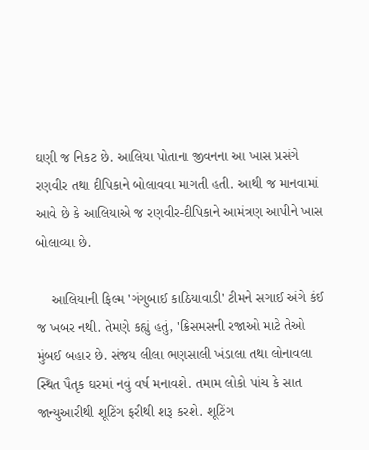ઘણી જ નિકટ છે. આલિયા પોતાના જીવનના આ ખાસ પ્રસંગે રણવીર તથા દીપિકાને બોલાવવા માગતી હતી. આથી જ માનવામાં આવે છે કે આલિયાએ જ રણવીર-દીપિકાને આમંત્રણ આપીને ખાસ બોલાવ્યા છે.

    આલિયાની ફિલ્મ 'ગંગુબાઈ કાઠિયાવાડી' ટીમને સગાઈ અંગે કંઈ જ ખબર નથી. તેમણે કહ્યું હતું, 'ક્રિસમસની રજાઓ માટે તેઓ મુંબઈ બહાર છે. સંજય લીલા ભણસાલી ખંડાલા તથા લોનાવલા સ્થિત પૈતૃક ઘરમાં નવું વર્ષ મનાવશે. તમામ લોકો પાંચ કે સાત જાન્યુઆરીથી શૂટિંગ ફરીથી શરૂ કરશે. શૂટિંગ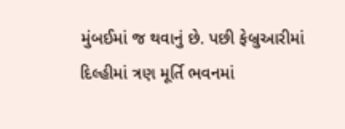મુંબઈમાં જ થવાનું છે. પછી ફેબ્રુઆરીમાં દિલ્હીમાં ત્રણ મૂર્તિ ભવનમાં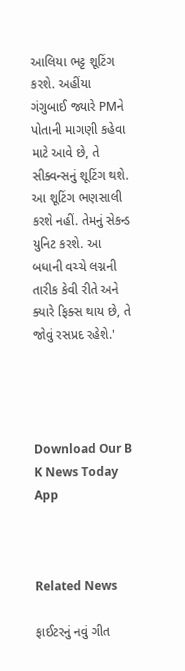આલિયા ભટ્ટ શૂટિંગ કરશે. અહીંયા ગંગુબાઈ જ્યારે PMને પોતાની માગણી કહેવા માટે આવે છે, તે સીક્વન્સનું શૂટિંગ થશે. આ શૂટિંગ ભણસાલી કરશે નહીં. તેમનું સેકન્ડ યુનિટ કરશે. આ બધાની વચ્ચે લગ્નની તારીક કેવી રીતે અને ક્યારે ફિક્સ થાય છે, તે જોવું રસપ્રદ રહેશે.'




Download Our B K News Today App



Related News

ફાઈટરનું નવું ગીત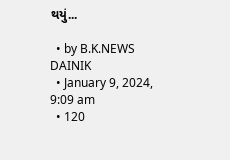થયું...

  • by B.K.NEWS DAINIK
  • January 9, 2024, 9:09 am
  • 120